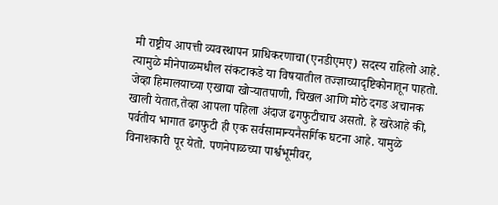मी राष्ट्रीय आपत्ती व्यवस्थापन प्राधिकरणाचा(एनडीएमए) सदस्य राहिलो आहे. त्यामुळे मीनेपाळमधील संकटाकडे या विषयातील तज्ज्ञाच्यादृष्टिकोनातून पाहतो. जेव्हा हिमालयाच्या एखाद्या खोऱ्यातपाणी, चिखल आणि मोठे दगड अचानक खाली येतात,तेव्हा आपला पहिला अंदाज ढगफुटीचाच असतो. हे खरेआहे की, पर्वतीय भागात ढगफुटी ही एक सर्वसामान्यनैसर्गिक घटना आहे. यामुळे विनाशकारी पूर येतो. पणनेपाळच्या पार्श्वभूमीवर,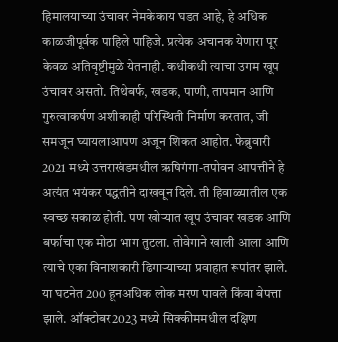हिमालयाच्या उंचावर नेमकेकाय घडत आहे, हे अधिक काळजीपूर्वक पाहिले पाहिजे. प्रत्येक अचानक येणारा पूर केवळ अतिवृष्टीमुळे येतनाही. कधीकधी त्याचा उगम खूप उंचावर असतो. तिथेबर्फ, खडक, पाणी, तापमान आणि गुरुत्वाकर्षण अशीकाही परिस्थिती निर्माण करतात, जी समजून घ्यायलाआपण अजून शिकत आहोत. फेब्रुवारी 2021 मध्ये उत्तराखंडमधील ऋषिगंगा-तपोवन आपत्तीने हे अत्यंत भयंकर पद्धतीने दाखवून दिले. ती हिवाळ्यातील एक स्वच्छ सकाळ होती. पण खोऱ्यात खूप उंचावर खडक आणि बर्फाचा एक मोठा भाग तुटला. तोवेगाने खाली आला आणि त्याचे एका विनाशकारी ढिगाऱ्याच्या प्रवाहात रूपांतर झाले. या घटनेत 200 हूनअधिक लोक मरण पावले किंवा बेपत्ता झाले. ऑक्टोबर2023 मध्ये सिक्कीममधील दक्षिण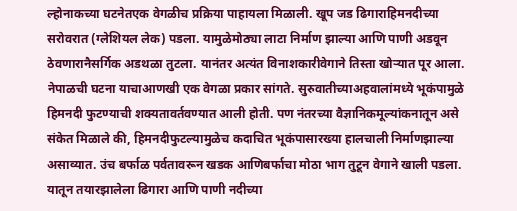ल्होनाकच्या घटनेतएक वेगळीच प्रक्रिया पाहायला मिळाली. खूप जड ढिगाराहिमनदीच्या सरोवरात (ग्लेशियल लेक) पडला. यामुळेमोठ्या लाटा निर्माण झाल्या आणि पाणी अडवून ठेवणारानैसर्गिक अडथळा तुटला. यानंतर अत्यंत विनाशकारीवेगाने तिस्ता खोऱ्यात पूर आला. नेपाळची घटना याचाआणखी एक वेगळा प्रकार सांगते. सुरुवातीच्याअहवालांमध्ये भूकंपामुळे हिमनदी फुटण्याची शक्यतावर्तवण्यात आली होती. पण नंतरच्या वैज्ञानिकमूल्यांकनातून असे संकेत मिळाले की, हिमनदीफुटल्यामुळेच कदाचित भूकंपासारख्या हालचाली निर्माणझाल्या असाव्यात. उंच बर्फाळ पर्वतावरून खडक आणिबर्फाचा मोठा भाग तुटून वेगाने खाली पडला. यातून तयारझालेला ढिगारा आणि पाणी नदीच्या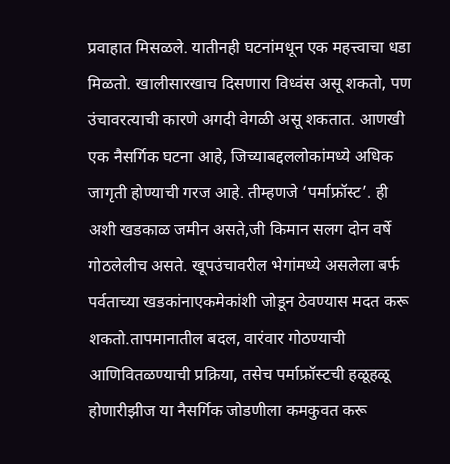प्रवाहात मिसळले. यातीनही घटनांमधून एक महत्त्वाचा धडा मिळतो. खालीसारखाच दिसणारा विध्वंस असू शकतो, पण उंचावरत्याची कारणे अगदी वेगळी असू शकतात. आणखी एक नैसर्गिक घटना आहे, जिच्याबद्दललोकांमध्ये अधिक जागृती होण्याची गरज आहे. तीम्हणजे ‘पर्माफ्रॉस्ट’. ही अशी खडकाळ जमीन असते,जी किमान सलग दोन वर्षे गोठलेलीच असते. खूपउंचावरील भेगांमध्ये असलेला बर्फ पर्वताच्या खडकांनाएकमेकांशी जोडून ठेवण्यास मदत करू शकतो.तापमानातील बदल, वारंवार गोठण्याची आणिवितळण्याची प्रक्रिया, तसेच पर्माफ्रॉस्टची हळूहळू होणारीझीज या नैसर्गिक जोडणीला कमकुवत करू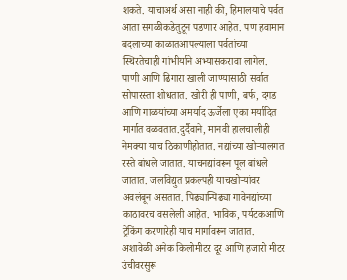शकते. याचाअर्थ असा नाही की, हिमालयाचे पर्वत आता सगळीकडेतुटून पडणार आहेत. पण हवामान बदलाच्या काळातआपल्याला पर्वतांच्या स्थिरतेचाही गांभीर्याने अभ्यासकरावा लागेल. पाणी आणि ढिगारा खाली जाण्यासाठी सर्वात सोपारस्ता शोधतात. खोरी ही पाणी, बर्फ, दगड आणि गाळयांच्या अमर्याद ऊर्जेला एका मर्यादित मार्गात वळवतात.दुर्दैवाने, मानवी हालचालीही नेमक्या याच ठिकाणीहोतात. नद्यांच्या खोऱ्यालगत रस्ते बांधले जातात. याचनद्यांवरून पूल बांधले जातात. जलविद्युत प्रकल्पही याचखोऱ्यांवर अवलंबून असतात. पिढ्यान्पिढ्या गावेनद्यांच्या काठावरच वसलेली आहेत. भाविक, पर्यटकआणि ट्रेकिंग करणारेही याच मार्गावरून जातात. अशावेळी अनेक किलोमीटर दूर आणि हजारो मीटर उंचीवरसुरू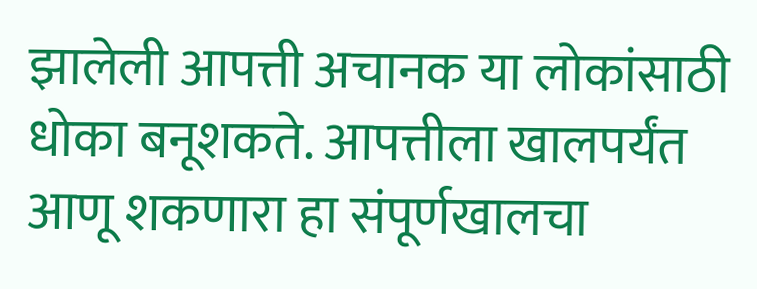झालेली आपत्ती अचानक या लोकांसाठी धोका बनूशकते. आपत्तीला खालपर्यंत आणू शकणारा हा संपूर्णखालचा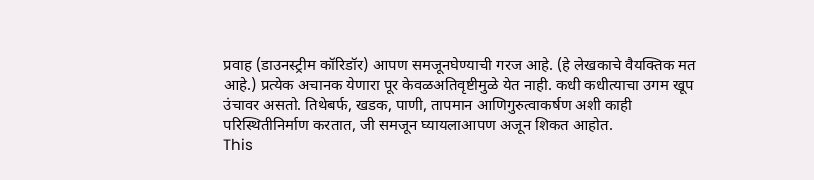प्रवाह (डाउनस्ट्रीम कॉरिडॉर) आपण समजूनघेण्याची गरज आहे. (हे लेखकाचे वैयक्तिक मत आहे.) प्रत्येक अचानक येणारा पूर केवळअतिवृष्टीमुळे येत नाही. कधी कधीत्याचा उगम खूप उंचावर असतो. तिथेबर्फ, खडक, पाणी, तापमान आणिगुरुत्वाकर्षण अशी काही परिस्थितीनिर्माण करतात, जी समजून घ्यायलाआपण अजून शिकत आहोत.
This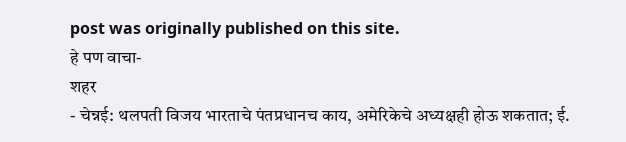post was originally published on this site.
हे पण वाचा-
शहर
- चेन्नई: थलपती विजय भारताचे पंतप्रधानच काय, अमेरिकेचे अध्यक्षही होऊ शकतात; ई.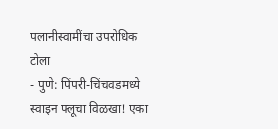पलानीस्वामींचा उपरोधिक टोला
- पुणे: पिंपरी-चिंचवडमध्ये स्वाइन फ्लूचा विळखा! एका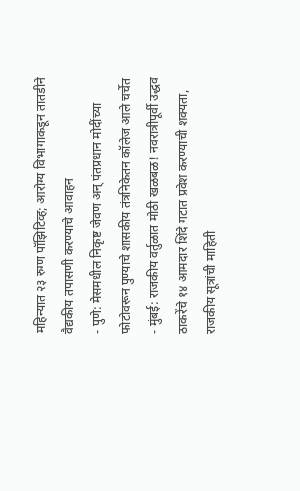महिन्यात २३ रुग्ण पॉझिटिव्ह; आरोग्य विभागाकडून तातडीने वैद्यकीय तपासणी करण्याचे आवाहन
- पुणे: मेसमधील निकृष्ट जेवण अन् पंतप्रधान मोदींच्या फोटोवरून पुण्याचे शासकीय तंत्रनिकेतन कॉलेज आले चर्चेत
- मुंबई: राजकीय वर्तुळात मोठी खळबळ! नवरात्रीपूर्वी उद्धव ठाकरेंचे १४ आमदार शिंदे गटात प्रवेश करण्याची शक्यता, राजकीय सूत्रांची माहिती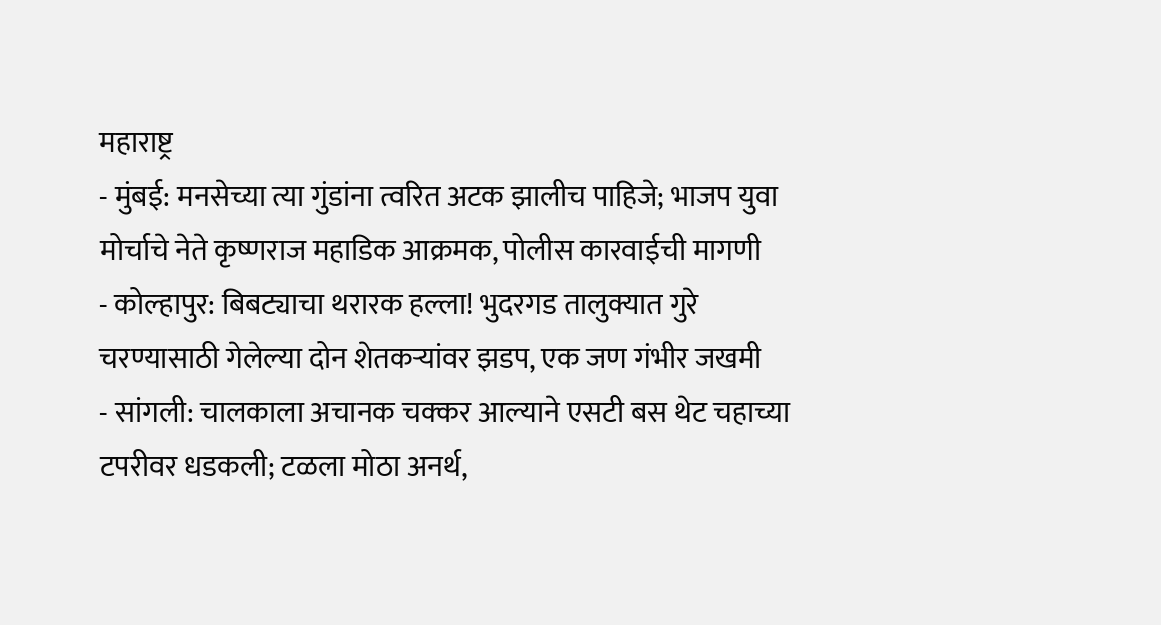महाराष्ट्र
- मुंबई: मनसेच्या त्या गुंडांना त्वरित अटक झालीच पाहिजे; भाजप युवा मोर्चाचे नेते कृष्णराज महाडिक आक्रमक, पोलीस कारवाईची मागणी
- कोल्हापुर: बिबट्याचा थरारक हल्ला! भुदरगड तालुक्यात गुरे चरण्यासाठी गेलेल्या दोन शेतकऱ्यांवर झडप, एक जण गंभीर जखमी
- सांगली: चालकाला अचानक चक्कर आल्याने एसटी बस थेट चहाच्या टपरीवर धडकली; टळला मोठा अनर्थ,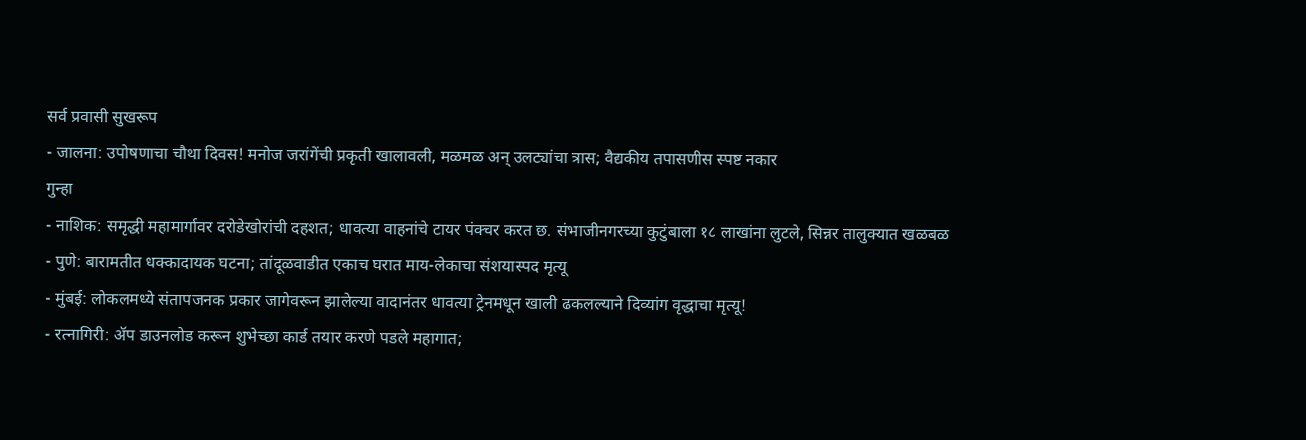सर्व प्रवासी सुखरूप
- जालना: उपोषणाचा चौथा दिवस! मनोज जरांगेंची प्रकृती खालावली, मळमळ अन् उलट्यांचा त्रास; वैद्यकीय तपासणीस स्पष्ट नकार
गुन्हा
- नाशिक: समृद्धी महामार्गावर दरोडेखोरांची दहशत; धावत्या वाहनांचे टायर पंक्चर करत छ. संभाजीनगरच्या कुटुंबाला १८ लाखांना लुटले, सिन्नर तालुक्यात खळबळ
- पुणे: बारामतीत धक्कादायक घटना; तांदूळवाडीत एकाच घरात माय-लेकाचा संशयास्पद मृत्यू
- मुंबई: लोकलमध्ये संतापजनक प्रकार जागेवरून झालेल्या वादानंतर धावत्या ट्रेनमधून खाली ढकलल्याने दिव्यांग वृद्धाचा मृत्यू!
- रत्नागिरी: ॲप डाउनलोड करून शुभेच्छा कार्ड तयार करणे पडले महागात;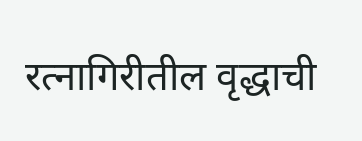रत्नागिरीतील वृद्धाची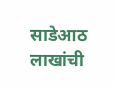साडेआठ लाखांची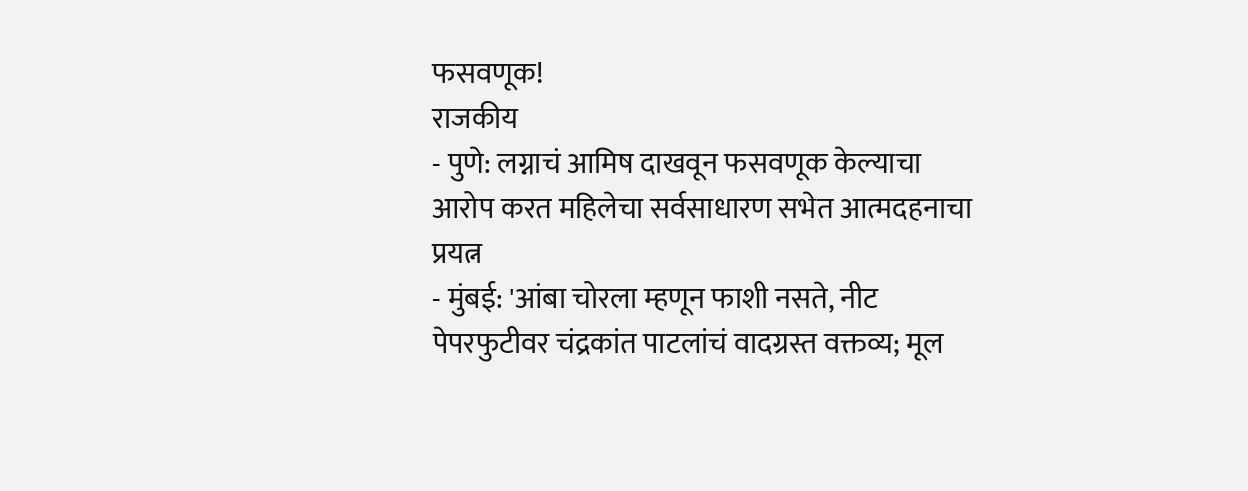फसवणूक!
राजकीय
- पुणे: लग्नाचं आमिष दाखवून फसवणूक केल्याचा आरोप करत महिलेचा सर्वसाधारण सभेत आत्मदहनाचा प्रयत्न
- मुंबई: 'आंबा चोरला म्हणून फाशी नसते, नीट पेपरफुटीवर चंद्रकांत पाटलांचं वादग्रस्त वक्तव्य; मूल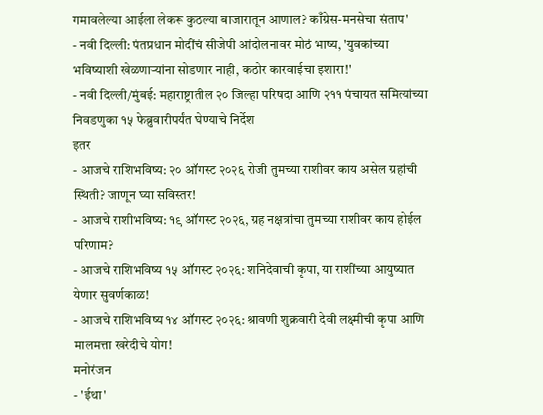गमावलेल्या आईला लेकरू कुठल्या बाजारातून आणाल? काँग्रेस-मनसेचा संताप'
- नवी दिल्ली: पंतप्रधान मोदींचं सीजेपी आंदोलनावर मोठं भाष्य, 'युवकांच्या भविष्याशी खेळणाऱ्यांना सोडणार नाही, कठोर कारवाईचा इशारा!'
- नवी दिल्ली/मुंबई: महाराष्ट्रातील २० जिल्हा परिषदा आणि २११ पंचायत समित्यांच्या निवडणुका १५ फेब्रुवारीपर्यंत घेण्याचे निर्देश
इतर
- आजचे राशिभविष्य: २० ऑगस्ट २०२६ रोजी तुमच्या राशीवर काय असेल ग्रहांची स्थिती? जाणून घ्या सविस्तर!
- आजचे राशीभविष्य: १९ ऑगस्ट २०२६, ग्रह नक्षत्रांचा तुमच्या राशीवर काय होईल परिणाम?
- आजचे राशिभविष्य १५ ऑगस्ट २०२६: शनिदेवाची कृपा, या राशींच्या आयुष्यात येणार सुवर्णकाळ!
- आजचे राशिभविष्य १४ ऑगस्ट २०२६: श्रावणी शुक्रवारी देवी लक्ष्मीची कृपा आणि मालमत्ता खरेदीचे योग!
मनोरंजन
- 'ईथा'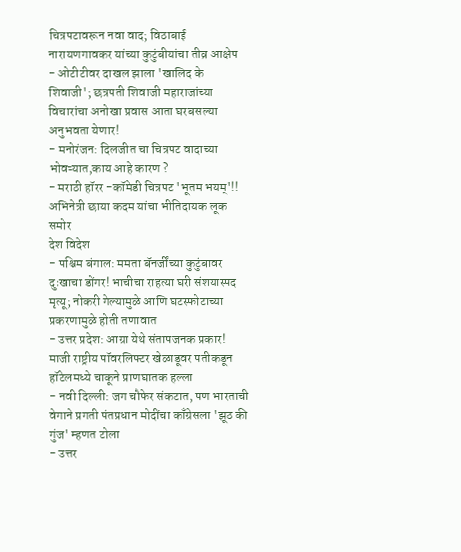चित्रपटावरून नवा वाद; विठाबाई नारायणगावकर यांच्या कुटुंबीयांचा तीव्र आक्षेप
- ओटीटीवर दाखल झाला 'खालिद के शिवाजी'; छत्रपती शिवाजी महाराजांच्या विचारांचा अनोखा प्रवास आता घरबसल्या अनुभवता येणार!
- मनोरंजन: दिलजीत चा चित्रपट वादाच्या भोवऱ्यात,काय आहे कारण ?
- मराठी हॉरर -कॉमेडी चित्रपट 'भूतम भयम्'!! अभिनेत्री छाया कदम यांचा भीतिदायक लूक समोर
देश विदेश
- पश्चिम बंगाल: ममता बॅनर्जींच्या कुटुंबावर दुःखाचा डोंगर! भाचीचा राहत्या घरी संशयास्पद मृत्यू; नोकरी गेल्यामुळे आणि घटस्फोटाच्या प्रकरणामुळे होती तणावात
- उत्तर प्रदेश: आग्रा येथे संतापजनक प्रकार! माजी राष्ट्रीय पॉवरलिफ्टर खेळाडूवर पतीकडून हॉटेलमध्ये चाकूने प्राणघातक हल्ला
- नवी दिल्ली: जग चौफेर संकटात, पण भारताची वेगाने प्रगती पंतप्रधान मोदींचा काँग्रेसला 'झूठ की गुंज' म्हणत टोला
- उत्तर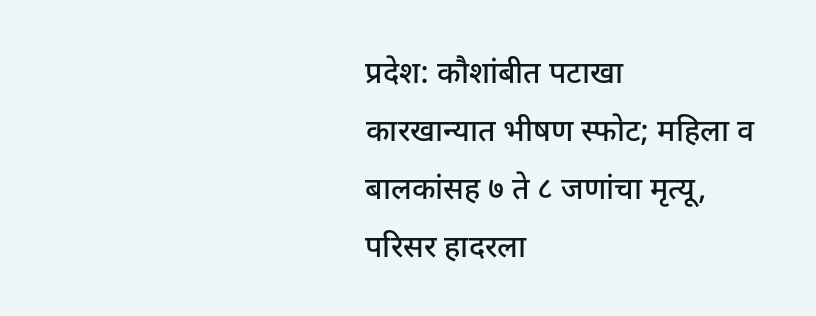प्रदेश: कौशांबीत पटाखा कारखान्यात भीषण स्फोट; महिला व बालकांसह ७ ते ८ जणांचा मृत्यू, परिसर हादरला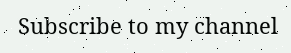Subscribe to my channel